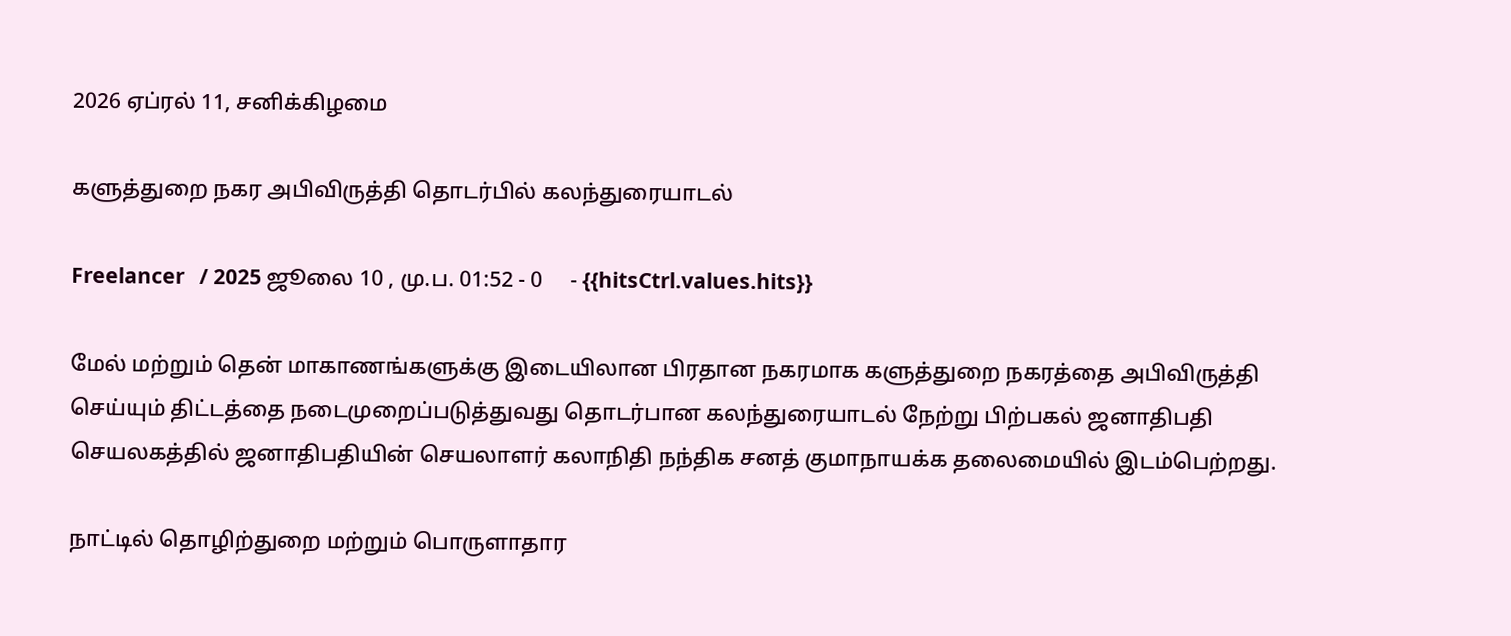2026 ஏப்ரல் 11, சனிக்கிழமை

களுத்துறை நகர அபிவிருத்தி தொடர்பில் கலந்துரையாடல்

Freelancer   / 2025 ஜூலை 10 , மு.ப. 01:52 - 0     - {{hitsCtrl.values.hits}}

மேல் மற்றும் தென் மாகாணங்களுக்கு இடையிலான பிரதான நகரமாக களுத்துறை நகரத்தை அபிவிருத்தி செய்யும் திட்டத்தை நடைமுறைப்படுத்துவது தொடர்பான கலந்துரையாடல் நேற்று பிற்பகல் ஜனாதிபதி செயலகத்தில் ஜனாதிபதியின் செயலாளர் கலாநிதி நந்திக சனத் குமாநாயக்க தலைமையில் இடம்பெற்றது.

நாட்டில் தொழிற்துறை மற்றும் பொருளாதார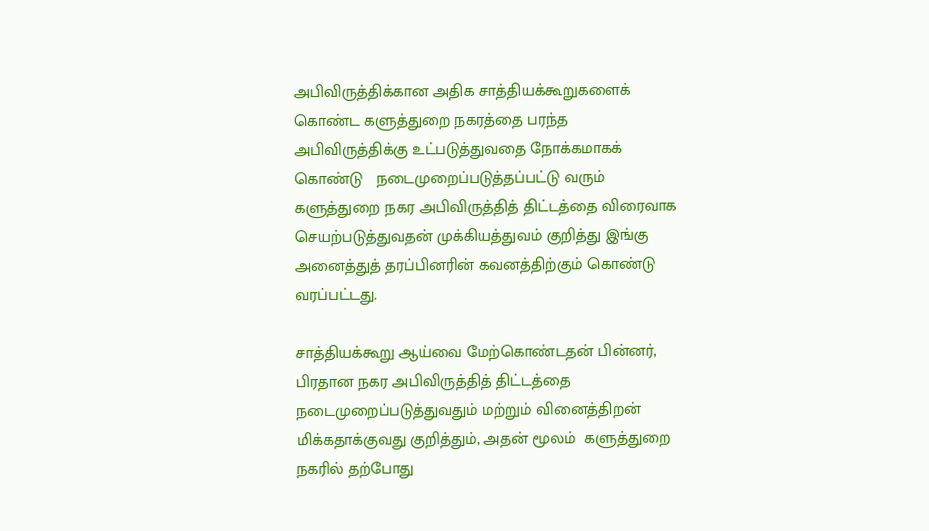அபிவிருத்திக்கான அதிக சாத்தியக்கூறுகளைக் கொண்ட களுத்துறை நகரத்தை பரந்த அபிவிருத்திக்கு உட்படுத்துவதை நோக்கமாகக் கொண்டு   நடைமுறைப்படுத்தப்பட்டு வரும் களுத்துறை நகர அபிவிருத்தித் திட்டத்தை விரைவாக செயற்படுத்துவதன் முக்கியத்துவம் குறித்து இங்கு அனைத்துத் தரப்பினரின் கவனத்திற்கும் கொண்டு வரப்பட்டது.

சாத்தியக்கூறு ஆய்வை மேற்கொண்டதன் பின்னர், பிரதான நகர அபிவிருத்தித் திட்டத்தை நடைமுறைப்படுத்துவதும் மற்றும் வினைத்திறன் மிக்கதாக்குவது குறித்தும், அதன் மூலம்  களுத்துறை நகரில் தற்போது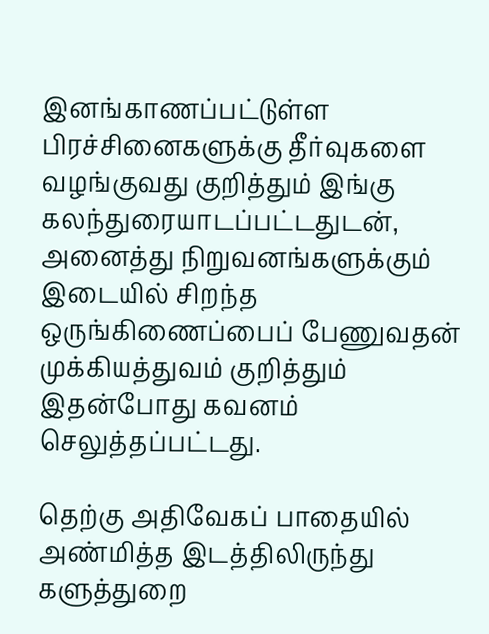இனங்காணப்பட்டுள்ள பிரச்சினைகளுக்கு தீர்வுகளை வழங்குவது குறித்தும் இங்கு கலந்துரையாடப்பட்டதுடன், அனைத்து நிறுவனங்களுக்கும் இடையில் சிறந்த ஒருங்கிணைப்பைப் பேணுவதன் முக்கியத்துவம் குறித்தும் இதன்போது கவனம்  செலுத்தப்பட்டது.

தெற்கு அதிவேகப் பாதையில் அண்மித்த இடத்திலிருந்து களுத்துறை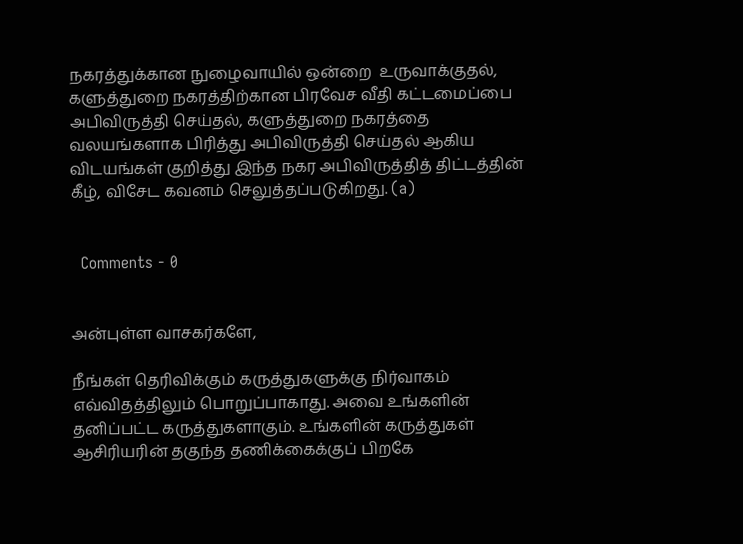நகரத்துக்கான நுழைவாயில் ஒன்றை  உருவாக்குதல், களுத்துறை நகரத்திற்கான பிரவேச வீதி கட்டமைப்பை அபிவிருத்தி செய்தல், களுத்துறை நகரத்தை வலயங்களாக பிரித்து அபிவிருத்தி செய்தல் ஆகிய விடயங்கள் குறித்து இந்த நகர அபிவிருத்தித் திட்டத்தின் கீழ், விசேட கவனம் செலுத்தப்படுகிறது. (a)


  Comments - 0


அன்புள்ள வாசகர்களே,

நீங்கள் தெரிவிக்கும் கருத்துகளுக்கு நிர்வாகம் எவ்விதத்திலும் பொறுப்பாகாது. அவை உங்களின் தனிப்பட்ட கருத்துகளாகும். உங்களின் கருத்துகள் ஆசிரியரின் தகுந்த தணிக்கைக்குப் பிறகே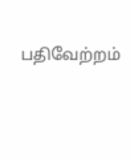பதிவேற்றம்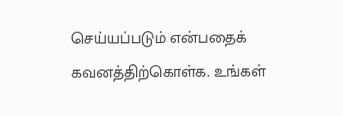செய்யப்படும் என்பதைக் கவனத்திற்கொள்க. உங்கள்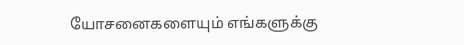யோசனைகளையும் எங்களுக்கு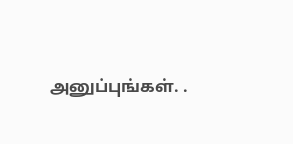அனுப்புங்கள். .